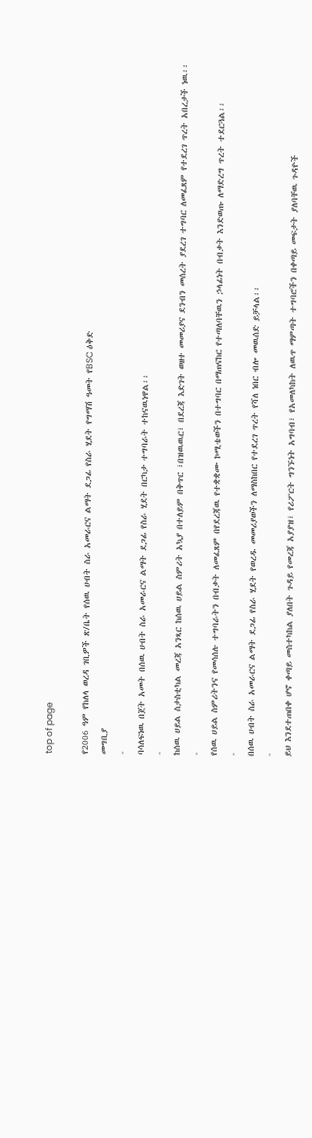top of page

የ2006 ዓም የከለላ ወረዳ ገቢዎች ጽ/ቤት የሰዉ ሀብት ስራ አመራርና ልማት ደጋፊ የስራ ሂደት የግማሽ ዓመት የBSC ዕቅድ
መግቢያ
-
ባሳለፍነዉ በጀት አመት በሰዉ ሀብት ስራ አመራርና ልማት ደጋፊ የስራ ሂደት በርካታ ተግባራት ተከናዉነዋል፡፡
-
ከሰዉ ሀይል ስታስቲካል መረጃ አንጻር ከሰዉ ሀይል ስምሪት አኳያ በተለይም በቅጥር ፣በዝዉዉር፣ በደረጃ እድገት ወዘተ መመሪያና ደንብን መሰረት ያደረገ ተግባር ለመፈጸም የተደረገ ጥረት አበረታች ነዉ፡፡
-
የሰዉ ሀይል ስምሪትንና የመሳሰሉ ተግባራትን በብቃት ለመፈጸም በየደረጃዉ የተቋቋሙ ኮሚቴወችን በተግባር በማጠናከር የተጣለባቸዉን ኃላፊነት በብቃት እንድወጡ ለማድረግ ጥረት ተደርጓል፡፡
-
በሰዉ ሀብት ስራ አመራርና ልማት ደጋፊ የስራ ሂደት የወረዱ መመሪያወችን ለማስከበር የተደረገ ጥረት የሻለ ነበር ብሎ መዉሰድ ይቻላል፡፡
-
ይህ እንደተጠበቀ ሆኖ ቀጣይ መስተካከል ያለበት ጉዳይ የመረጃ አያያዝ፣ የሪፖርት ግንኙነት አግባብ፣ የአመለካከት ለዉጥ ማምጣት ተግባሮችን በቀጣይ መፍታት ያለባቸዉ ጉዳዮች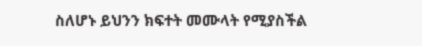ስለሆኑ ይህንን ክፍተት መሙላት የሚያስችል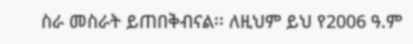ስራ መስራት ይጠበቅብናል፡፡ ለዚህም ይህ የ2006 ዓ.ም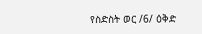የስድስት ወር /6/ ዕቅድ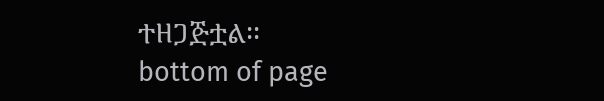ተዘጋጅቷል፡፡
bottom of page